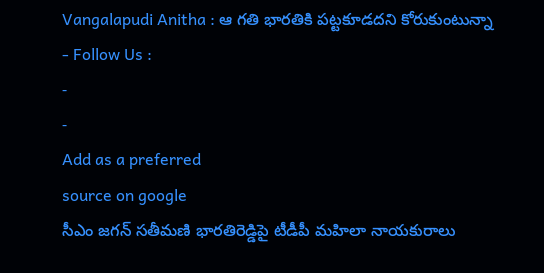Vangalapudi Anitha : ఆ గతి భారతికి పట్టకూడదని కోరుకుంటున్నా
- Follow Us :
-
-
Add as a preferred
source on google
సీఎం జగన్ సతీమణి భారతిరెడ్డిపై టీడీపీ మహిలా నాయకురాలు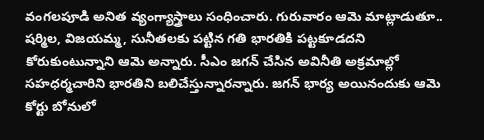వంగలపూడి అనిత వ్యంగ్యాస్త్రాలు సంధించారు. గురువారం ఆమె మాట్లాడుతూ.. షర్మిల, విజయమ్మ, సునీతలకు పట్టిన గతి భారతికి పట్టకూడదని కోరుకుంటున్నాని ఆమె అన్నారు. సీఎం జగన్ చేసిన అవినీతి అక్రమాల్లో సహధర్మచారిని భారతిని బలిచేస్తున్నారన్నారు. జగన్ భార్య అయినందుకు ఆమె కోర్టు బోనులో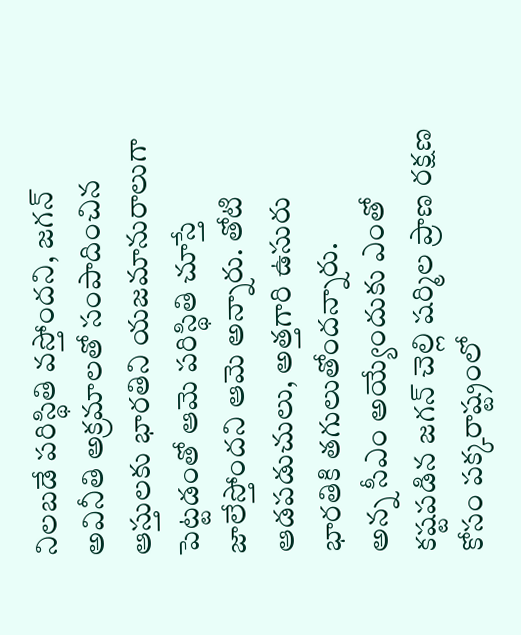నిలబడే పరిస్థితి వస్తోందని, జగన్ అవినీతి అక్రమాలతో సంపాదించిన ఆస్తులకు భారతిని యజమానురాలుగా పెట్టడంతో ఆమె పరిస్థితి చూస్తే జాలేస్తోందని ఆమె అన్నారు. తోటి ఆడపడుచులు, అత్తగారి ఉసురు భారతికి తగులుతోందన్నారు.
అన్న సీఎం అయ్యేందుకు ఎంతో కష్టపడిన జగన్ చెల్లి షర్మిల ప్రాణ రక్షణ కోసం పక్కరాష్ట్రంలో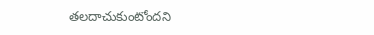తలదాచుకుంటోందని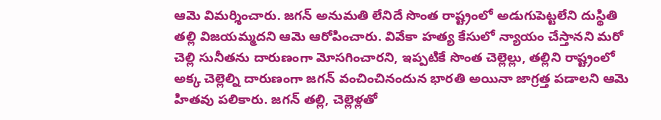ఆమె విమర్శించారు. జగన్ అనుమతి లేనిదే సొంత రాష్ట్రంలో అడుగుపెట్టలేని దుస్థితి తల్లి విజయమ్మదని ఆమె ఆరోపించారు. వివేకా హత్య కేసులో న్యాయం చేస్తానని మరో చెల్లి సునీతను దారుణంగా మోసగించారని, ఇప్పటికే సొంత చెల్లెల్లు, తల్లిని రాష్ట్రంలో అక్క చెల్లెల్ని దారుణంగా జగన్ వంచించినందున భారతి అయినా జాగ్రత్త పడాలని ఆమె హితవు పలికారు. జగన్ తల్లి, చెల్లెళ్లతో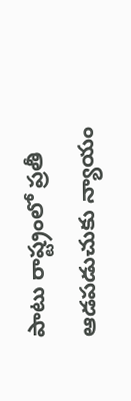పాటు రాష్ట్రంలో ప్రతీ ఆడపడుచుకు న్యాయం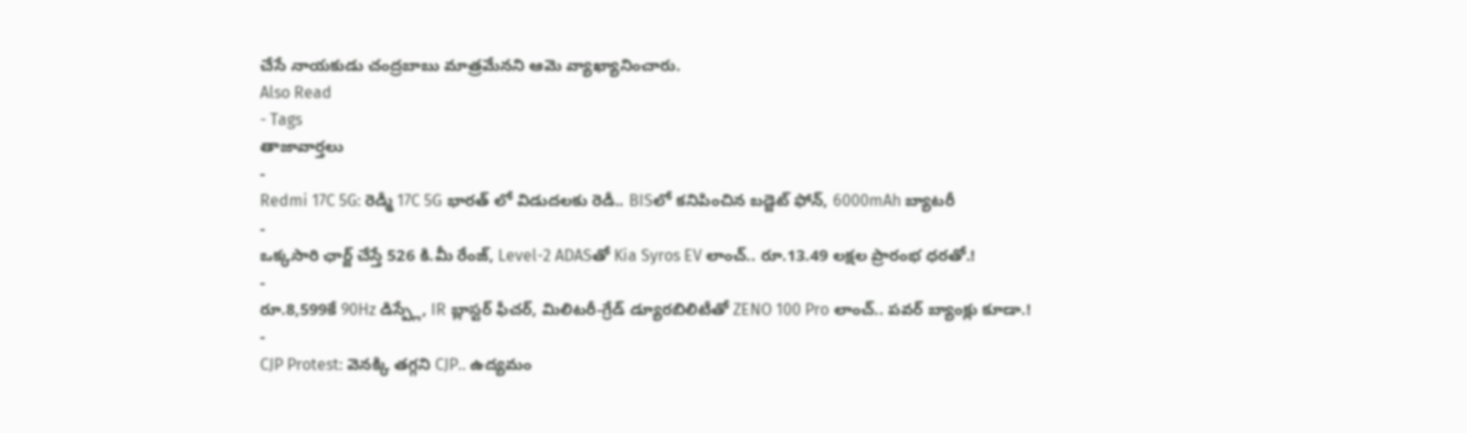చేసే నాయకుడు చంద్రబాబు మాత్రమేనని ఆమె వ్యాఖ్యానించారు.
Also Read
- Tags
తాజావార్తలు
-
Redmi 17C 5G: రెడ్మీ 17C 5G భారత్ లో విడుదలకు రెడీ.. BISలో కనిపించిన బడ్జెట్ ఫోన్, 6000mAh బ్యాటరీ
-
ఒక్కసారి ఛార్జ్ చేస్తే 526 కి.మీ రేంజ్, Level-2 ADASతో Kia Syros EV లాంచ్.. రూ.13.49 లక్షల ప్రారంభ ధరతో.!
-
రూ.8,599కే 90Hz డిస్ప్లే, IR బ్లాస్టర్ ఫీచర్, మిలిటరీ-గ్రేడ్ డ్యూరబిలిటీతో ZENO 100 Pro లాంచ్.. పవర్ బ్యాంక్లు కూడా.!
-
CJP Protest: వెనక్కి తగ్గని CJP.. ఉద్యమం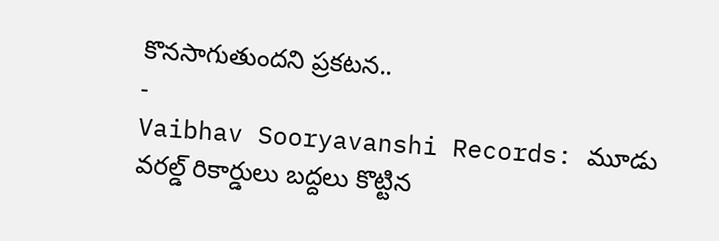కొనసాగుతుందని ప్రకటన..
-
Vaibhav Sooryavanshi Records: మూడు వరల్డ్ రికార్డులు బద్దలు కొట్టిన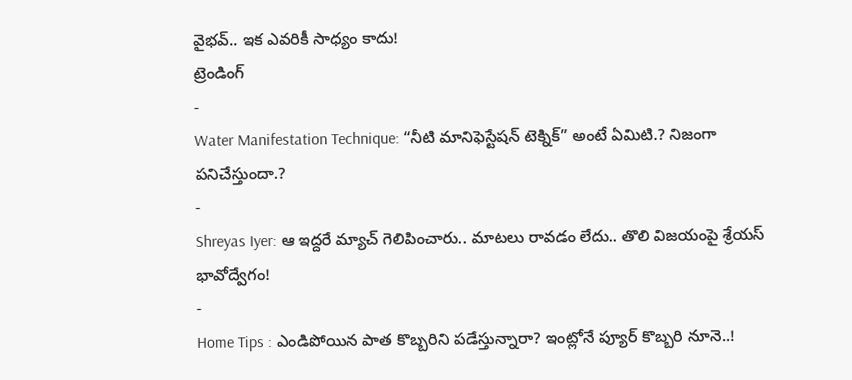వైభవ్.. ఇక ఎవరికీ సాధ్యం కాదు!
ట్రెండింగ్
-
Water Manifestation Technique: “నీటి మానిఫెస్టేషన్ టెక్నిక్” అంటే ఏమిటి.? నిజంగా పనిచేస్తుందా.?
-
Shreyas Iyer: ఆ ఇద్దరే మ్యాచ్ గెలిపించారు.. మాటలు రావడం లేదు.. తొలి విజయంపై శ్రేయస్ భావోద్వేగం!
-
Home Tips : ఎండిపోయిన పాత కొబ్బరిని పడేస్తున్నారా? ఇంట్లోనే ప్యూర్ కొబ్బరి నూనె..!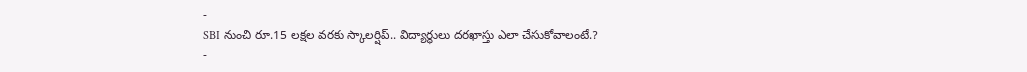-
SBI నుంచి రూ.15 లక్షల వరకు స్కాలర్షిప్.. విద్యార్థులు దరఖాస్తు ఎలా చేసుకోవాలంటే.?
-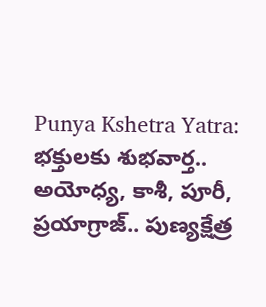Punya Kshetra Yatra: భక్తులకు శుభవార్త.. అయోధ్య, కాశీ, పూరీ, ప్రయాగ్రాజ్.. పుణ్యక్షేత్ర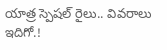యాత్ర స్పెషల్ రైలు.. వివరాలు ఇదిగో.!